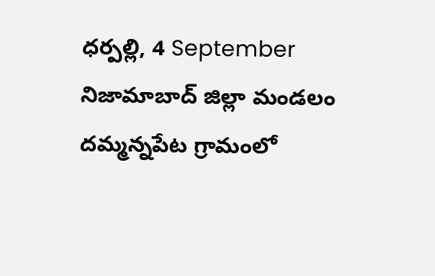ధర్పల్లి, 4 September
నిజామాబాద్ జిల్లా మండలం దమ్మన్నపేట గ్రామంలో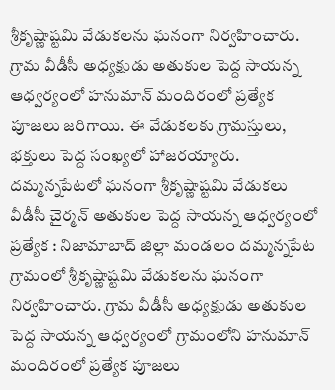శ్రీకృష్ణాష్టమి వేడుకలను ఘనంగా నిర్వహించారు. గ్రామ వీడీసీ అధ్యక్షుడు అతుకుల పెద్ద సాయన్న ఆధ్వర్యంలో హనుమాన్ మందిరంలో ప్రత్యేక పూజలు జరిగాయి. ఈ వేడుకలకు గ్రామస్తులు, భక్తులు పెద్ద సంఖ్యలో హాజరయ్యారు.
దమ్మన్నపేటలో ఘనంగా శ్రీకృష్ణాష్టమి వేడుకలు వీడీసీ చైర్మన్ అతుకుల పెద్ద సాయన్న ఆధ్వర్యంలో ప్రత్యేక : నిజామాబాద్ జిల్లా మండలం దమ్మన్నపేట గ్రామంలో శ్రీకృష్ణాష్టమి వేడుకలను ఘనంగా నిర్వహించారు. గ్రామ వీడీసీ అధ్యక్షుడు అతుకుల పెద్ద సాయన్న ఆధ్వర్యంలో గ్రామంలోని హనుమాన్ మందిరంలో ప్రత్యేక పూజలు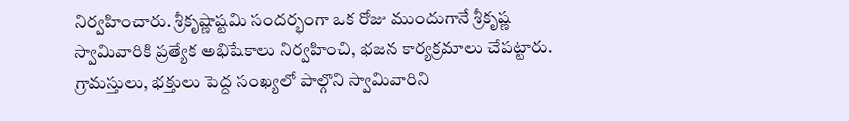నిర్వహించారు. శ్రీకృష్ణాష్టమి సందర్భంగా ఒక రోజు ముందుగానే శ్రీకృష్ణ స్వామివారికి ప్రత్యేక అభిషేకాలు నిర్వహించి, భజన కార్యక్రమాలు చేపట్టారు. గ్రామస్తులు, భక్తులు పెద్ద సంఖ్యలో పాల్గొని స్వామివారిని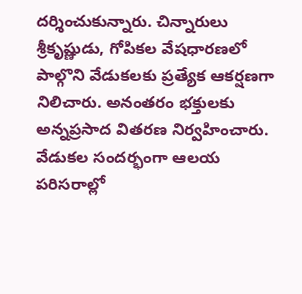దర్శించుకున్నారు. చిన్నారులు శ్రీకృష్ణుడు, గోపికల వేషధారణలో పాల్గొని వేడుకలకు ప్రత్యేక ఆకర్షణగా నిలిచారు. అనంతరం భక్తులకు అన్నప్రసాద వితరణ నిర్వహించారు. వేడుకల సందర్భంగా ఆలయ పరిసరాల్లో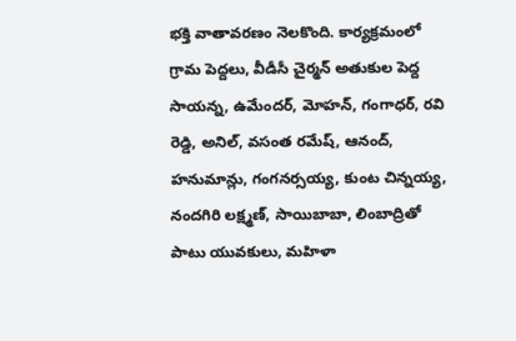భక్తి వాతావరణం నెలకొంది. కార్యక్రమంలో గ్రామ పెద్దలు, వీడీసీ చైర్మన్ అతుకుల పెద్ద సాయన్న, ఉమేందర్, మోహన్, గంగాధర్, రవి రెడ్డి, అనిల్, వసంత రమేష్, ఆనంద్, హనుమాన్లు, గంగనర్సయ్య, కుంట చిన్నయ్య, నందగిరి లక్ష్మణ్, సాయిబాబా, లింబాద్రితో పాటు యువకులు, మహిళా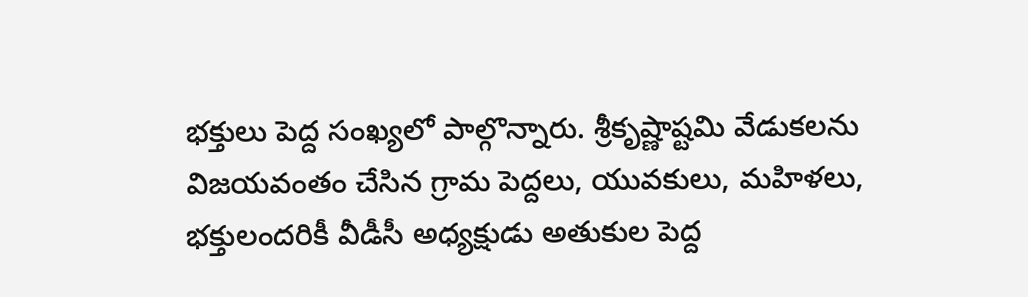భక్తులు పెద్ద సంఖ్యలో పాల్గొన్నారు. శ్రీకృష్ణాష్టమి వేడుకలను విజయవంతం చేసిన గ్రామ పెద్దలు, యువకులు, మహిళలు, భక్తులందరికీ వీడీసీ అధ్యక్షుడు అతుకుల పెద్ద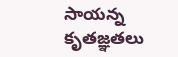సాయన్న కృతజ్ఞతలు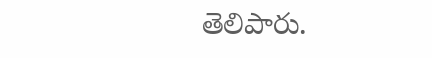తెలిపారు.